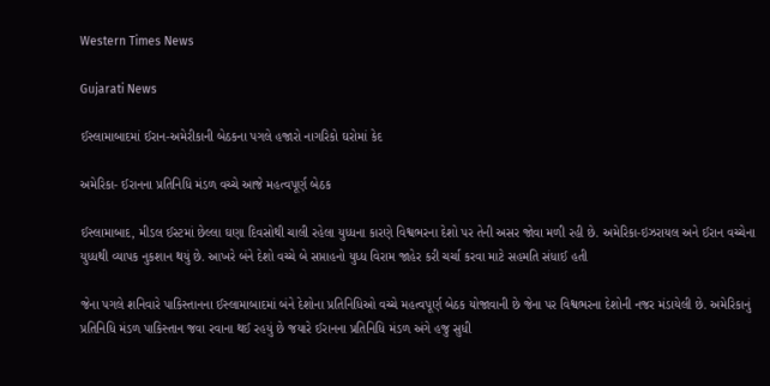Western Times News

Gujarati News

ઈસ્લામાબાદમાં ઈરાન-અમેરીકાની બેઠકના પગલે હજારો નાગરિકો ઘરોમાં કેદ

અમેરિકા- ઈરાનના પ્રતિનિધિ મંડળ વચ્ચે આજે મહત્વપૂર્ણ બેઠક

ઈસ્લામાબાદ, મીડલ ઈસ્ટમાં છેલ્લા ઘણા દિવસોથી ચાલી રહેલા યુધ્ધના કારણે વિશ્વભરના દેશો પર તેની અસર જોવા મળી રહી છે. અમેરિકા-ઇઝરાયલ અને ઈરાન વચ્ચેના યુધ્ધથી વ્યાપક નુકશાન થયું છે. આખરે બંને દેશો વચ્ચે બે સપ્તાહનો યુધ્ધ વિરામ જાહેર કરી ચર્ચા કરવા માટે સહમતિ સંધાઈ હતી

જેના પગલે શનિવારે પાકિસ્તાનના ઈસ્લામાબાદમાં બંને દેશોના પ્રતિનિધિઓ વચ્ચે મહત્વપૂર્ણ બેઠક યોજાવાની છે જેના પર વિશ્વભરના દેશોની નજર મંડાયેલી છે. અમેરિકાનું પ્રતિનિધિ મંડળ પાકિસ્તાન જવા રવાના થઈ રહયું છે જયારે ઈરાનના પ્રતિનિધિ મંડળ અંગે હજુ સુધી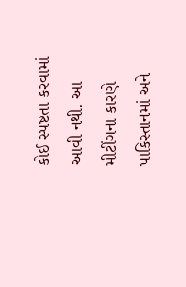કોઈ સ્પષ્ટતા કરવામાં આવી નથી. આ મીટીંગના કારણે પાકિસ્તાનમાં અને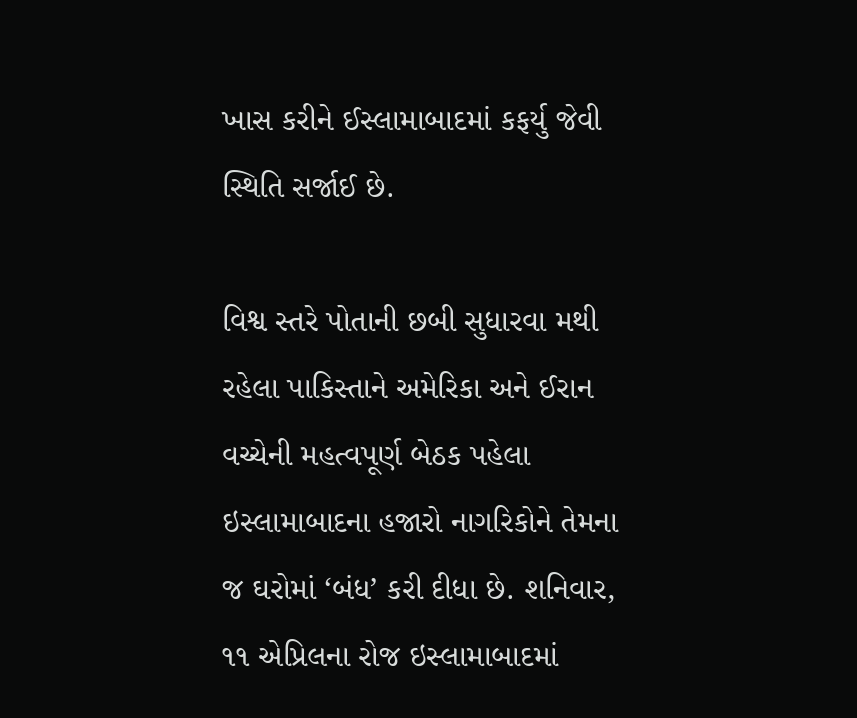ખાસ કરીને ઈસ્લામાબાદમાં કફર્યુ જેવી સ્થિતિ સર્જાઈ છે.

વિશ્વ સ્તરે પોતાની છબી સુધારવા મથી રહેલા પાકિસ્તાને અમેરિકા અને ઈરાન વચ્ચેની મહત્વપૂર્ણ બેઠક પહેલા ઇસ્લામાબાદના હજારો નાગરિકોને તેમના જ ઘરોમાં ‘બંધ’ કરી દીધા છે. શનિવાર, ૧૧ એપ્રિલના રોજ ઇસ્લામાબાદમાં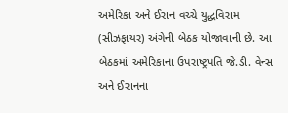અમેરિકા અને ઈરાન વચ્ચે યુદ્ધવિરામ (સીઝફાયર) અંગેની બેઠક યોજાવાની છે. આ બેઠકમાં અમેરિકાના ઉપરાષ્ટ્રપતિ જે.ડી. વેન્સ અને ઈરાનના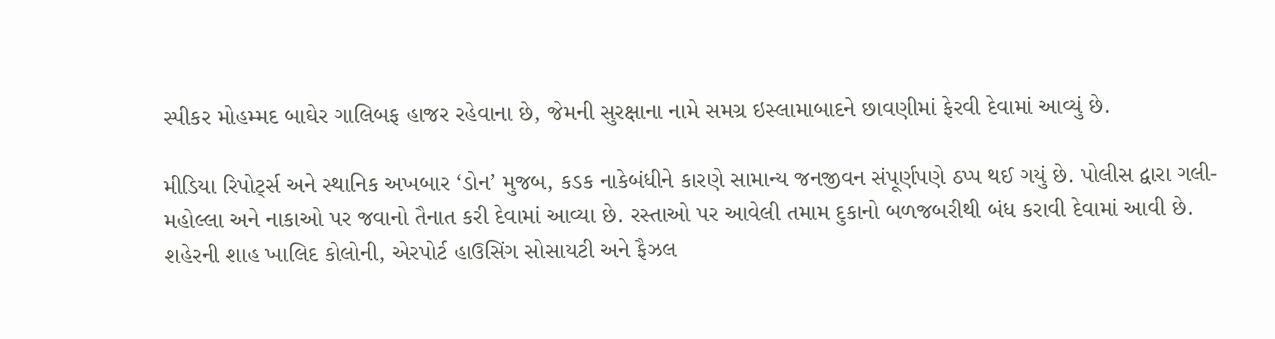સ્પીકર મોહમ્મદ બાઘેર ગાલિબફ હાજર રહેવાના છે, જેમની સુરક્ષાના નામે સમગ્ર ઇસ્લામાબાદને છાવણીમાં ફેરવી દેવામાં આવ્યું છે.

મીડિયા રિપોટ્‌ર્સ અને સ્થાનિક અખબાર ‘ડોન’ મુજબ, કડક નાકેબંધીને કારણે સામાન્ય જનજીવન સંપૂર્ણપણે ઠપ્પ થઈ ગયું છે. પોલીસ દ્વારા ગલી-મહોલ્લા અને નાકાઓ પર જવાનો તૈનાત કરી દેવામાં આવ્યા છે. રસ્તાઓ પર આવેલી તમામ દુકાનો બળજબરીથી બંધ કરાવી દેવામાં આવી છે. શહેરની શાહ ખાલિદ કોલોની, એરપોર્ટ હાઉસિંગ સોસાયટી અને ફૈઝલ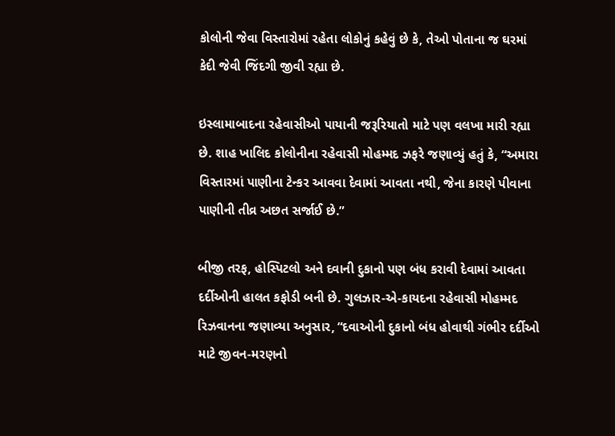કોલોની જેવા વિસ્તારોમાં રહેતા લોકોનું કહેવું છે કે, તેઓ પોતાના જ ઘરમાં કેદી જેવી જિંદગી જીવી રહ્યા છે.

ઇસ્લામાબાદના રહેવાસીઓ પાયાની જરૂરિયાતો માટે પણ વલખા મારી રહ્યા છે. શાહ ખાલિદ કોલોનીના રહેવાસી મોહમ્મદ ઝફરે જણાવ્યું હતું કે, “અમારા વિસ્તારમાં પાણીના ટેન્કર આવવા દેવામાં આવતા નથી, જેના કારણે પીવાના પાણીની તીવ્ર અછત સર્જાઈ છે.”

બીજી તરફ, હોસ્પિટલો અને દવાની દુકાનો પણ બંધ કરાવી દેવામાં આવતા દર્દીઓની હાલત કફોડી બની છે. ગુલઝાર-એ-કાયદના રહેવાસી મોહમ્મદ રિઝવાનના જણાવ્યા અનુસાર, “દવાઓની દુકાનો બંધ હોવાથી ગંભીર દર્દીઓ માટે જીવન-મરણનો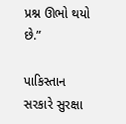પ્રશ્ન ઊભો થયો છે.”

પાકિસ્તાન સરકારે સુરક્ષા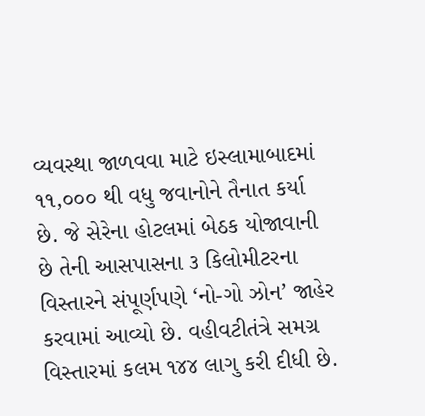વ્યવસ્થા જાળવવા માટે ઇસ્લામાબાદમાં ૧૧,૦૦૦ થી વધુ જવાનોને તૈનાત કર્યા છે. જે સેરેના હોટલમાં બેઠક યોજાવાની છે તેની આસપાસના ૩ કિલોમીટરના વિસ્તારને સંપૂર્ણપણે ‘નો-ગો ઝોન’ જાહેર કરવામાં આવ્યો છે. વહીવટીતંત્રે સમગ્ર વિસ્તારમાં કલમ ૧૪૪ લાગુ કરી દીધી છે.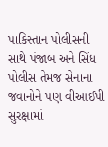પાકિસ્તાન પોલીસની સાથે પંજાબ અને સિંધ પોલીસ તેમજ સેનાના જવાનોને પણ વીઆઈપી સુરક્ષામાં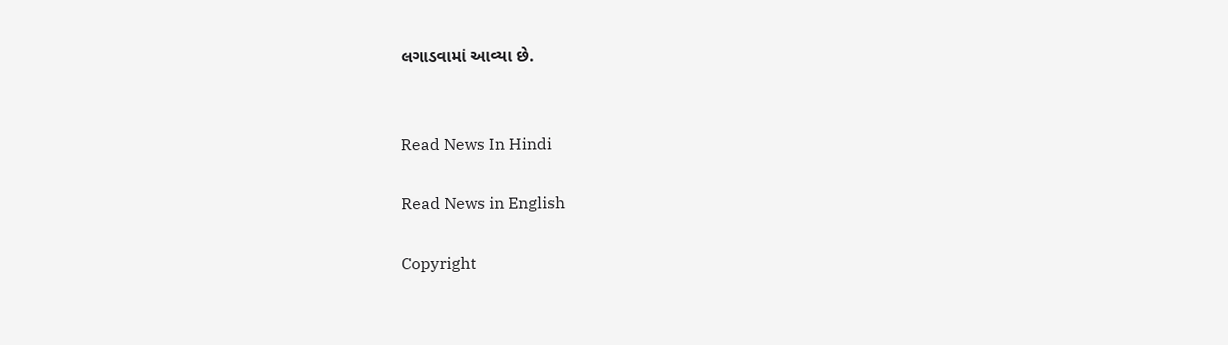લગાડવામાં આવ્યા છે.


Read News In Hindi

Read News in English

Copyright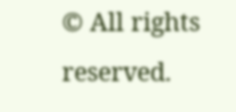© All rights reserved.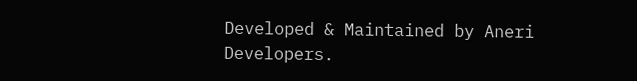Developed & Maintained by Aneri Developers.